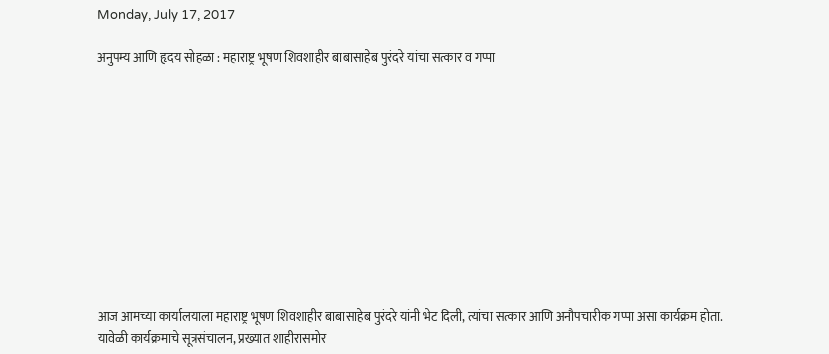Monday, July 17, 2017

अनुपम्य आणि हृदय सोहळा : महाराष्ट्र भूषण शिवशाहीर बाबासाहेब पुरंदरे यांचा सत्कार व गप्पा











आज आमच्या कार्यालयाला महाराष्ट्र भूषण शिवशाहीर बाबासाहेब पुरंदरे यांनी भेट दिली, त्यांचा सत्कार आणि अनौपचारीक गप्पा असा कार्यक्रम होता. यावेळी कार्यक्रमाचे सूत्रसंचालन, प्रख्यात शाहीरासमोर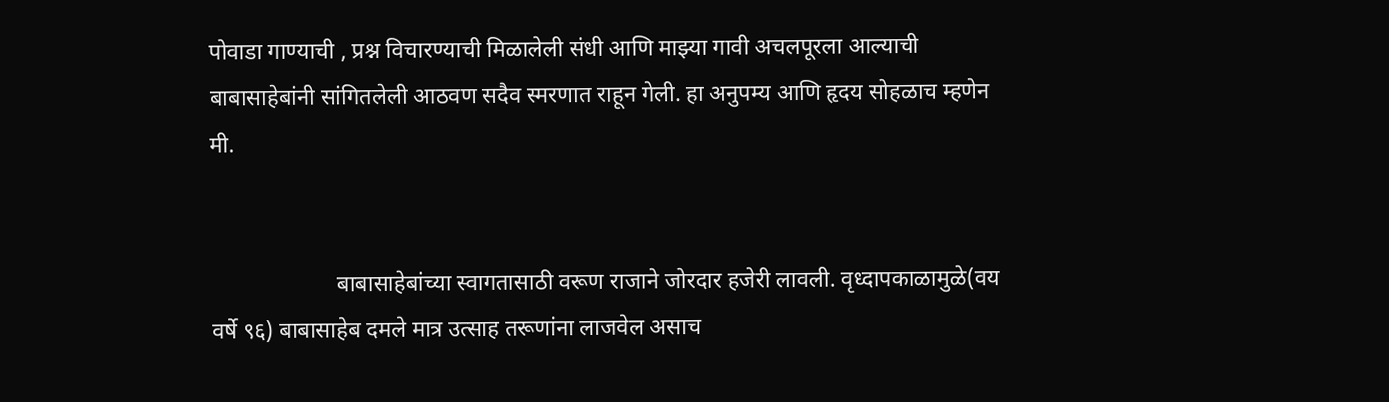पोवाडा गाण्याची , प्रश्न विचारण्याची मिळालेली संधी आणि माझ्या गावी अचलपूरला आल्याची बाबासाहेबांनी सांगितलेली आठवण सदैव स्मरणात राहून गेली. हा अनुपम्य आणि हृदय सोहळाच म्हणेन मी.


                      बाबासाहेबांच्या स्वागतासाठी वरूण राजाने जोरदार हजेरी लावली. वृध्दापकाळामुळे(वय वर्षे ९६) बाबासाहेब दमले मात्र उत्साह तरूणांना लाजवेल असाच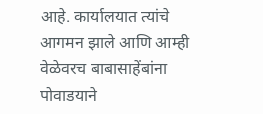आहे. कार्यालयात त्यांचे आगमन झाले आणि आम्ही वेळेवरच बाबासाहेंबांना पोवाडयाने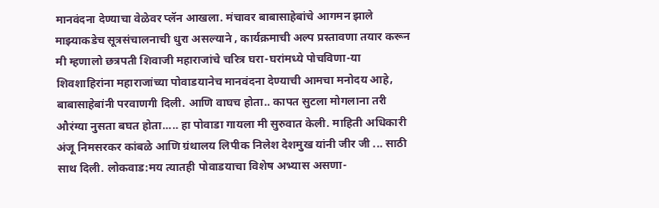मानवंदना देण्याचा वेळेवर प्लॅन आखला. मंचावर बाबासाहेबांचे आगमन झाले माझ्याकडेच सूत्रसंचालनाची धुरा असल्याने , कार्यक्रमाची अल्प प्रस्तावणा तयार करून मी म्हणालो छत्रपती शिवाजी महाराजांचे चरित्र घरा-घरांमध्ये पोचविणा-या शिवशाहिरांना महाराजांच्या पोवाडयानेच मानवंदना देण्याची आमचा मनोदय आहे, बाबासाहेबांनी परवाणगी दिली. आणि वाघच होता.. कापत सुटला मोगलाना तरी औरंग्या नुसता बघत होता..... हा पोवाडा गायला मी सुरुवात केली. माहिती अधिकारी अंजू निमसरकर कांबळे आणि ग्रंथालय लिपीक निलेश देशमुख यांनी जीर जी ... साठी साथ दिली. लोकवाड:मय त्यातही पोवाडयाचा विशेष अभ्यास असणा-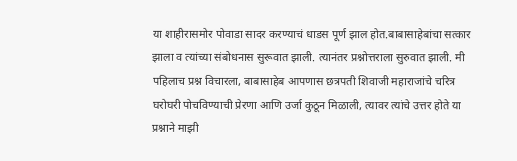या शाहीरासमोर पोवाडा सादर करण्याचं धाडस पूर्ण झाल होत.बाबासाहेबांचा सत्कार झाला व त्यांच्या संबोधनास सुरूवात झाली. त्यानंतर प्रश्नोत्तराला सुरुवात झाली. मी पहिलाच प्रश्न विचारला, बाबासाहेब आपणास छत्रपती शिवाजी महाराजांचे चरित्र घरोघरी पोचविण्याची प्रेरणा आणि उर्जा कुठून मिळाली, त्यावर त्यांचे उत्तर होते या प्रश्नाने माझी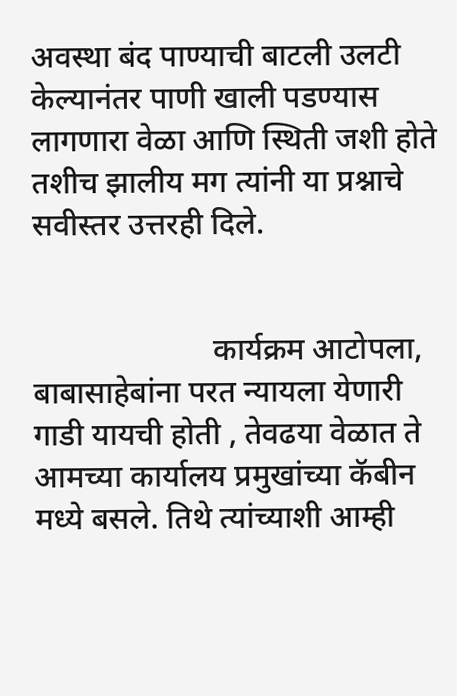अवस्था बंद पाण्याची बाटली उलटी केल्यानंतर पाणी खाली पडण्यास लागणारा वेळा आणि स्थिती जशी होते तशीच झालीय मग त्यांनी या प्रश्नाचे सवीस्तर उत्तरही दिले.


                       कार्यक्रम आटोपला, बाबासाहेबांना परत न्यायला येणारी गाडी यायची होती , तेवढया वेळात ते आमच्या कार्यालय प्रमुखांच्या कॅबीन मध्ये बसले. तिथे त्यांच्याशी आम्ही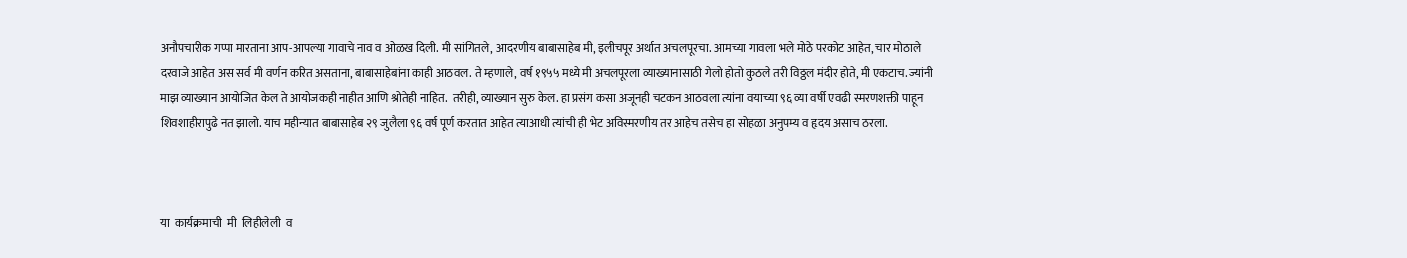अनौपचारीक गप्पा मारताना आप-आपल्या गावाचे नाव व ओळख दिली. मी सांगितले, आदरणीय बाबासाहेब मी, इलीचपूर अर्थात अचलपूरचा. आमच्या गावला भले मोठे परकोट आहेत, चार मोठाले दरवाजे आहेत अस सर्व मी वर्णन करित असताना, बाबासाहेबांना काही आठवल. ते म्हणाले, वर्ष १९५५ मध्ये मी अचलपूरला व्याख्यानासाठी गेलो होतो कुठले तरी विठ्ठल मंदीर होते, मी एकटाच. ज्यांनी माझ व्याख्यान आयोजित केल ते आयोजकही नाहीत आणि श्रोतेही नाहित.  तरीही, व्याख्यान सुरु केल. हा प्रसंग कसा अजूनही चटकन आठवला त्यांना वयाच्या ९६ व्या वर्षी एवढी स्मरणशक्ती पाहून शिवशाहीरापुढे नत झालो. याच महीन्यात बाबासाहेब २९ जुलैला ९६ वर्ष पूर्ण करतात आहेत त्याआधी त्यांची ही भेट अविस्मरणीय तर आहेच तसेच हा सोहळा अनुपम्य व हृदय असाच ठरला.



या  कार्यक्रमाची  मी  लिहीलेली  व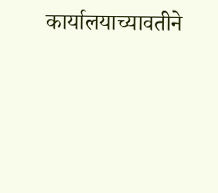कार्यालयाच्यावतीने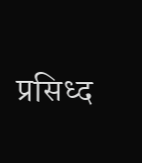प्रसिध्द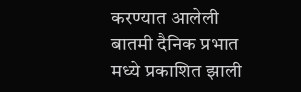करण्यात आलेली बातमी दैनिक प्रभात मध्ये प्रकाशित झाली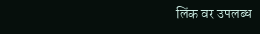लिंक वर उपलब्ध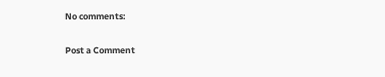No comments:

Post a Comment